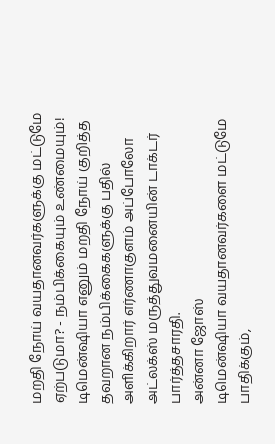மறதி நோய் வயதானவர்களுக்கு மட்டுமே ஏற்படுமா? - நம்பிக்கையும் உண்மையும்!
டிமென்ஷியா எனும் மறதி நோய் குறித்த தவறான நம்பிக்கைகளுக்கு பதில் அளிக்கிறார் எர்ணாகுளம் அப்போலோ அட்லக்ஸ் மருத்துவமனையின் டாக்டர் பார்த்தசாரதி.
அன்னா ஜோஸ்
டிமென்ஷியா வயதானவர்களை மட்டுமே பாதிக்கும்,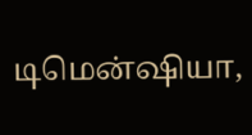டிமென்ஷியா,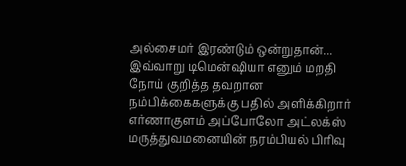அல்சைமர் இரண்டும் ஒன்றுதான்...
இவ்வாறு டிமென்ஷியா எனும் மறதி நோய் குறித்த தவறான நம்பிக்கைகளுக்கு பதில் அளிக்கிறார் எர்ணாகுளம் அப்போலோ அட்லக்ஸ் மருத்துவமனையின் நரம்பியல் பிரிவு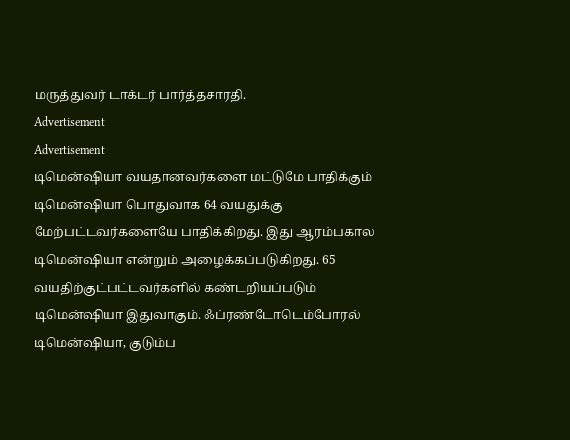மருத்துவர் டாக்டர் பார்த்தசாரதி.
Advertisement
Advertisement
டிமென்ஷியா வயதானவர்களை மட்டுமே பாதிக்கும்
டிமென்ஷியா பொதுவாக 64 வயதுக்கு மேற்பட்டவர்களையே பாதிக்கிறது. இது ஆரம்பகால டிமென்ஷியா என்றும் அழைக்கப்படுகிறது. 65 வயதிற்குட்பட்டவர்களில் கண்டறியப்படும் டிமென்ஷியா இதுவாகும். ஃப்ரண்டோடெம்போரல் டிமென்ஷியா, குடும்ப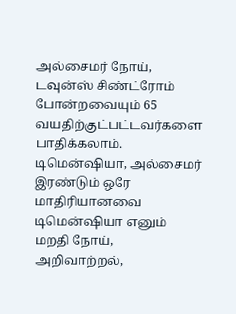அல்சைமர் நோய், டவுன்ஸ் சிண்ட்ரோம் போன்றவையும் 65 வயதிற்குட்பட்டவர்களை பாதிக்கலாம்.
டிமென்ஷியா, அல்சைமர் இரண்டும் ஒரே மாதிரியானவை
டிமென்ஷியா எனும் மறதி நோய், அறிவாற்றல்,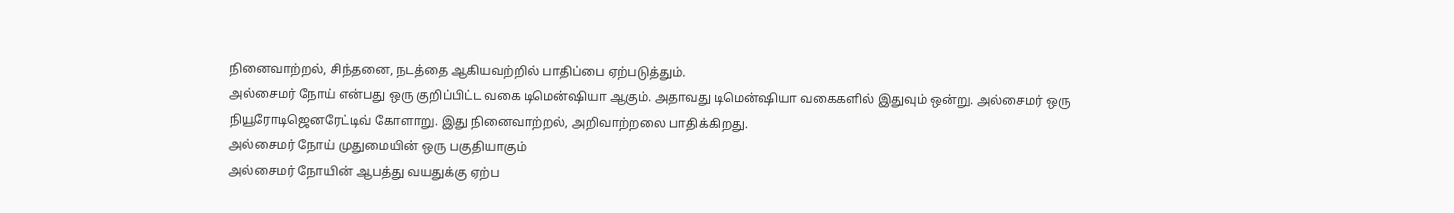நினைவாற்றல், சிந்தனை, நடத்தை ஆகியவற்றில் பாதிப்பை ஏற்படுத்தும்.
அல்சைமர் நோய் என்பது ஒரு குறிப்பிட்ட வகை டிமென்ஷியா ஆகும். அதாவது டிமென்ஷியா வகைகளில் இதுவும் ஒன்று. அல்சைமர் ஒரு நியூரோடிஜெனரேட்டிவ் கோளாறு. இது நினைவாற்றல், அறிவாற்றலை பாதிக்கிறது.
அல்சைமர் நோய் முதுமையின் ஒரு பகுதியாகும்
அல்சைமர் நோயின் ஆபத்து வயதுக்கு ஏற்ப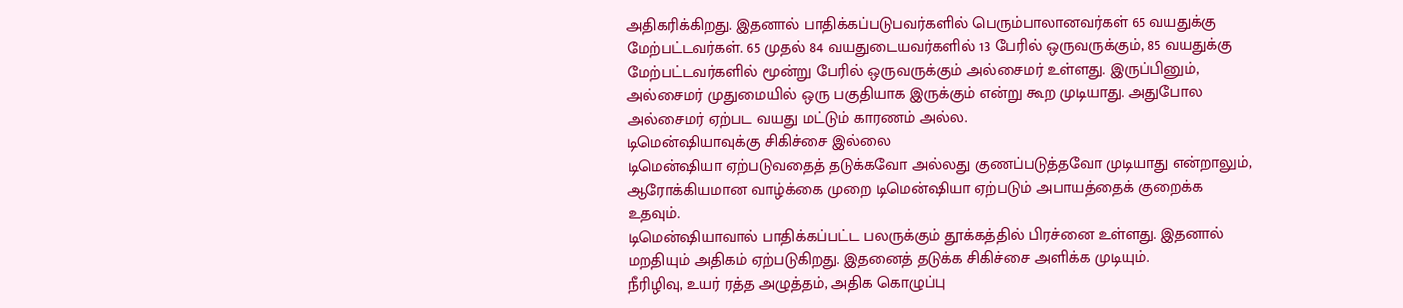அதிகரிக்கிறது. இதனால் பாதிக்கப்படுபவர்களில் பெரும்பாலானவர்கள் 65 வயதுக்கு மேற்பட்டவர்கள். 65 முதல் 84 வயதுடையவர்களில் 13 பேரில் ஒருவருக்கும், 85 வயதுக்கு மேற்பட்டவர்களில் மூன்று பேரில் ஒருவருக்கும் அல்சைமர் உள்ளது. இருப்பினும், அல்சைமர் முதுமையில் ஒரு பகுதியாக இருக்கும் என்று கூற முடியாது. அதுபோல அல்சைமர் ஏற்பட வயது மட்டும் காரணம் அல்ல.
டிமென்ஷியாவுக்கு சிகிச்சை இல்லை
டிமென்ஷியா ஏற்படுவதைத் தடுக்கவோ அல்லது குணப்படுத்தவோ முடியாது என்றாலும், ஆரோக்கியமான வாழ்க்கை முறை டிமென்ஷியா ஏற்படும் அபாயத்தைக் குறைக்க உதவும்.
டிமென்ஷியாவால் பாதிக்கப்பட்ட பலருக்கும் தூக்கத்தில் பிரச்னை உள்ளது. இதனால் மறதியும் அதிகம் ஏற்படுகிறது. இதனைத் தடுக்க சிகிச்சை அளிக்க முடியும்.
நீரிழிவு, உயர் ரத்த அழுத்தம், அதிக கொழுப்பு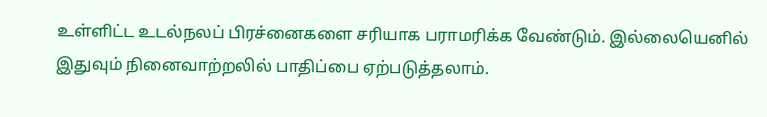உள்ளிட்ட உடல்நலப் பிரச்னைகளை சரியாக பராமரிக்க வேண்டும். இல்லையெனில் இதுவும் நினைவாற்றலில் பாதிப்பை ஏற்படுத்தலாம்.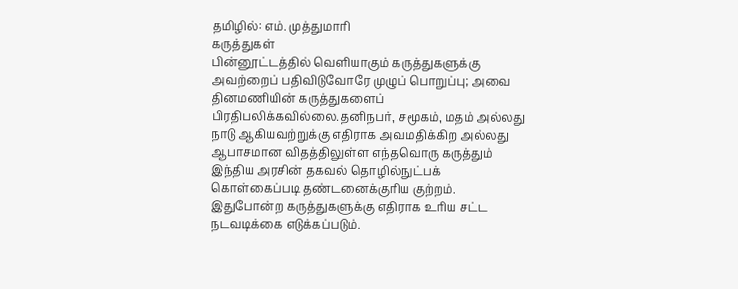தமிழில்: எம். முத்துமாரி
கருத்துகள்
பின்னூட்டத்தில் வெளியாகும் கருத்துகளுக்கு அவற்றைப் பதிவிடுவோரே முழுப் பொறுப்பு; அவை தினமணியின் கருத்துகளைப் பிரதிபலிக்கவில்லை.தனிநபர், சமூகம், மதம் அல்லது நாடு ஆகியவற்றுக்கு எதிராக அவமதிக்கிற அல்லது ஆபாசமான விதத்திலுள்ள எந்தவொரு கருத்தும் இந்திய அரசின் தகவல் தொழில்நுட்பக் கொள்கைப்படி தண்டனைக்குரிய குற்றம். இதுபோன்ற கருத்துகளுக்கு எதிராக உரிய சட்ட நடவடிக்கை எடுக்கப்படும்.